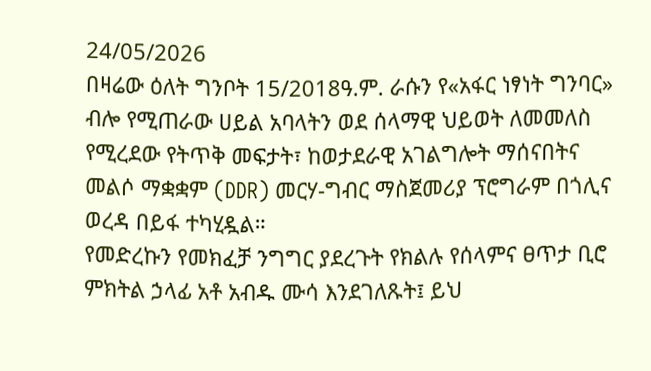24/05/2026
በዛሬው ዕለት ግንቦት 15/2018ዓ.ም. ራሱን የ«አፋር ነፃነት ግንባር» ብሎ የሚጠራው ሀይል አባላትን ወደ ሰላማዊ ህይወት ለመመለስ የሚረደው የትጥቅ መፍታት፣ ከወታደራዊ አገልግሎት ማሰናበትና መልሶ ማቋቋም (DDR) መርሃ-ግብር ማስጀመሪያ ፕሮግራም በጎሊና ወረዳ በይፋ ተካሂዷል።
የመድረኩን የመክፈቻ ንግግር ያደረጉት የክልሉ የሰላምና ፀጥታ ቢሮ ምክትል ኃላፊ አቶ አብዱ ሙሳ እንደገለጹት፤ ይህ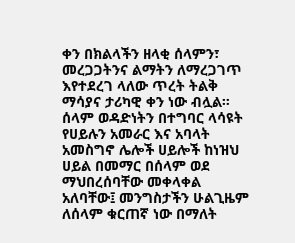ቀን በክልላችን ዘላቂ ሰላምን፣ መረጋጋትንና ልማትን ለማረጋገጥ እየተደረገ ላለው ጥረት ትልቅ ማሳያና ታሪካዊ ቀን ነው ብሏል። ሰላም ወዳድነትን በተግባር ላሳዩት የሀይሉን አመራር እና አባላት አመስግኖ ሌሎች ሀይሎች ከነዝህ ሀይል በመማር በሰላም ወደ ማህበረሰባቸው መቀላቀል አለባቸው፤ መንግስታችን ሁልጊዜም ለሰላም ቁርጠኛ ነው በማለት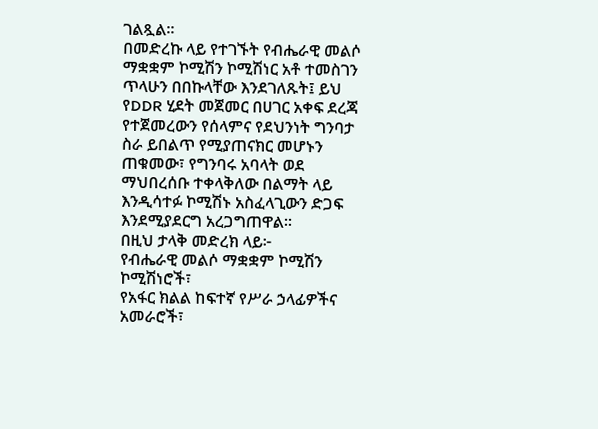ገልጿል።
በመድረኩ ላይ የተገኙት የብሔራዊ መልሶ ማቋቋም ኮሚሽን ኮሚሽነር አቶ ተመስገን ጥላሁን በበኩላቸው እንደገለጹት፤ ይህ የDDR ሂደት መጀመር በሀገር አቀፍ ደረጃ የተጀመረውን የሰላምና የደህንነት ግንባታ ስራ ይበልጥ የሚያጠናክር መሆኑን ጠቁመው፣ የግንባሩ አባላት ወደ ማህበረሰቡ ተቀላቅለው በልማት ላይ እንዲሳተፉ ኮሚሽኑ አስፈላጊውን ድጋፍ እንደሚያደርግ አረጋግጠዋል።
በዚህ ታላቅ መድረክ ላይ፦
የብሔራዊ መልሶ ማቋቋም ኮሚሽን ኮሚሽነሮች፣
የአፋር ክልል ከፍተኛ የሥራ ኃላፊዎችና አመራሮች፣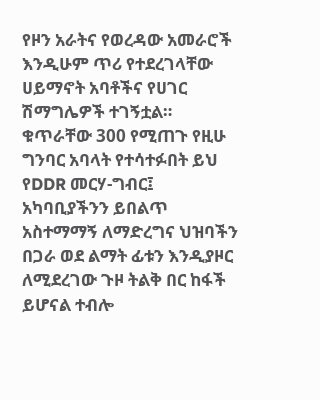የዞን አራትና የወረዳው አመራሮች እንዲሁም ጥሪ የተደረገላቸው ሀይማኖት አባቶችና የሀገር ሽማግሌዎች ተገኝቷል።
ቁጥራቸው 300 የሚጠጉ የዚሁ ግንባር አባላት የተሳተፉበት ይህ የDDR መርሃ-ግብር፤ አካባቢያችንን ይበልጥ አስተማማኝ ለማድረግና ህዝባችን በጋራ ወደ ልማት ፊቱን እንዲያዞር ለሚደረገው ጉዞ ትልቅ በር ከፋች ይሆናል ተብሎ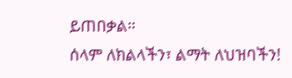ይጠበቃል።
ሰላም ለክልላችን፣ ልማት ለህዝባችን!